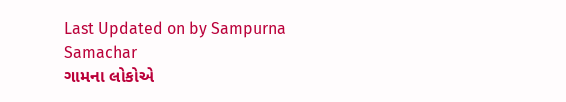Last Updated on by Sampurna Samachar
ગામના લોકોએ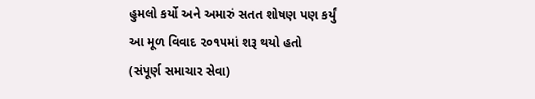હુમલો કર્યો અને અમારું સતત શોષણ પણ કર્યું
આ મૂળ વિવાદ ૨૦૧૫માં શરૂ થયો હતો
(સંપૂર્ણ સમાચાર સેવા)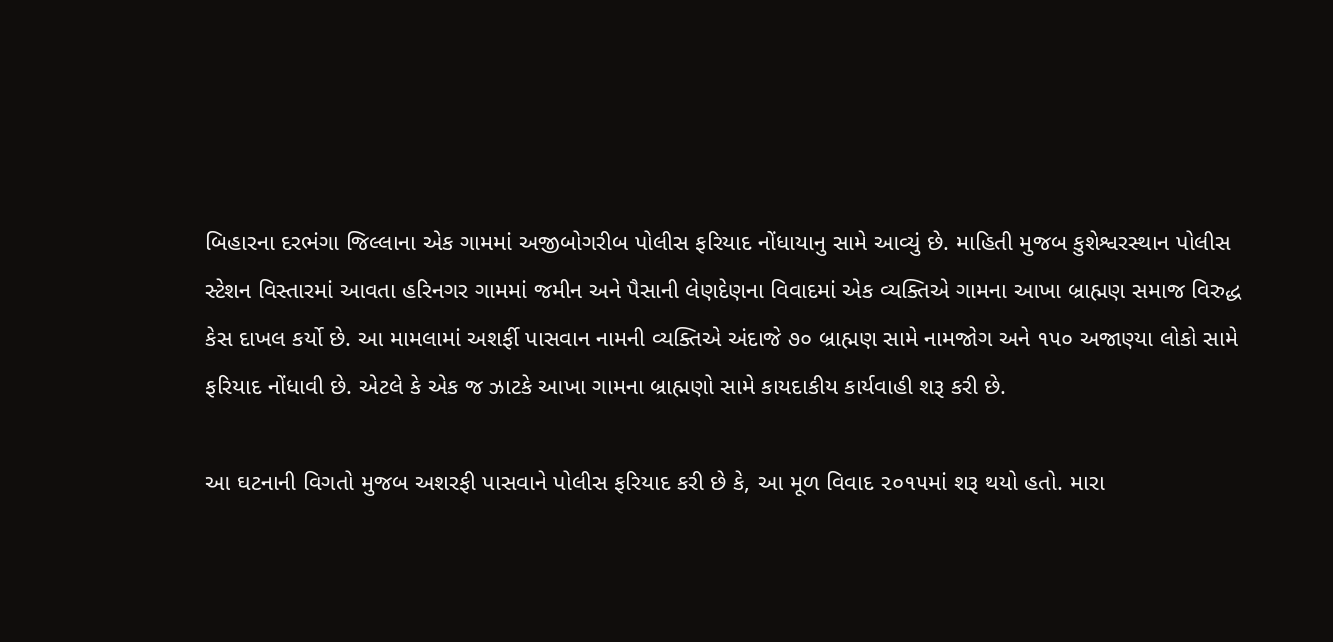બિહારના દરભંગા જિલ્લાના એક ગામમાં અજીબોગરીબ પોલીસ ફરિયાદ નોંધાયાનુ સામે આવ્યું છે. માહિતી મુજબ કુશેશ્વરસ્થાન પોલીસ સ્ટેશન વિસ્તારમાં આવતા હરિનગર ગામમાં જમીન અને પૈસાની લેણદેણના વિવાદમાં એક વ્યક્તિએ ગામના આખા બ્રાહ્મણ સમાજ વિરુદ્ધ કેસ દાખલ કર્યો છે. આ મામલામાં અશર્ફી પાસવાન નામની વ્યક્તિએ અંદાજે ૭૦ બ્રાહ્મણ સામે નામજોગ અને ૧૫૦ અજાણ્યા લોકો સામે ફરિયાદ નોંધાવી છે. એટલે કે એક જ ઝાટકે આખા ગામના બ્રાહ્મણો સામે કાયદાકીય કાર્યવાહી શરૂ કરી છે.

આ ઘટનાની વિગતો મુજબ અશરફી પાસવાને પોલીસ ફરિયાદ કરી છે કે, આ મૂળ વિવાદ ૨૦૧૫માં શરૂ થયો હતો. મારા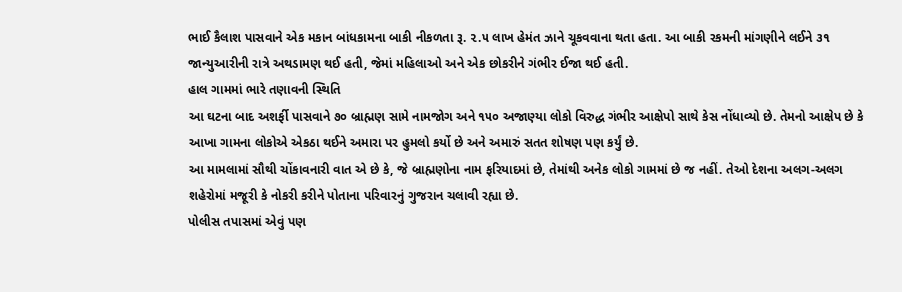ભાઈ કૈલાશ પાસવાને એક મકાન બાંધકામના બાકી નીકળતા રૂ. ૨.૫ લાખ હેમંત ઝાને ચૂકવવાના થતા હતા. આ બાકી રકમની માંગણીને લઈને ૩૧ જાન્યુઆરીની રાત્રે અથડામણ થઈ હતી, જેમાં મહિલાઓ અને એક છોકરીને ગંભીર ઈજા થઈ હતી.
હાલ ગામમાં ભારે તણાવની સ્થિતિ
આ ઘટના બાદ અશર્ફી પાસવાને ૭૦ બ્રાહ્મણ સામે નામજોગ અને ૧૫૦ અજાણ્યા લોકો વિરુદ્ધ ગંભીર આક્ષેપો સાથે કેસ નોંધાવ્યો છે. તેમનો આક્ષેપ છે કે આખા ગામના લોકોએ એકઠા થઈને અમારા પર હુમલો કર્યો છે અને અમારું સતત શોષણ પણ કર્યું છે.
આ મામલામાં સૌથી ચોંકાવનારી વાત એ છે કે, જે બ્રાહ્મણોના નામ ફરિયાદમાં છે, તેમાંથી અનેક લોકો ગામમાં છે જ નહીં. તેઓ દેશના અલગ-અલગ શહેરોમાં મજૂરી કે નોકરી કરીને પોતાના પરિવારનું ગુજરાન ચલાવી રહ્યા છે.
પોલીસ તપાસમાં એવું પણ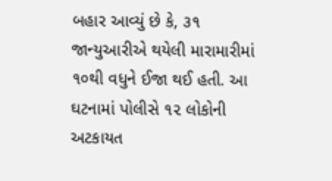બહાર આવ્યું છે કે, ૩૧ જાન્યુઆરીએ થયેલી મારામારીમાં ૧૦થી વધુને ઈજા થઈ હતી. આ ઘટનામાં પોલીસે ૧૨ લોકોની અટકાયત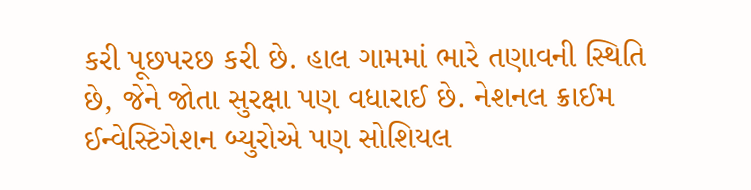કરી પૂછપરછ કરી છે. હાલ ગામમાં ભારે તણાવની સ્થિતિ છે, જેને જોતા સુરક્ષા પણ વધારાઈ છે. નેશનલ ક્રાઈમ ઈન્વેસ્ટિગેશન બ્યુરોએ પણ સોશિયલ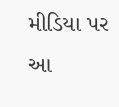મીડિયા પર આ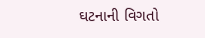ઘટનાની વિગતો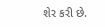શેર કરી છે.